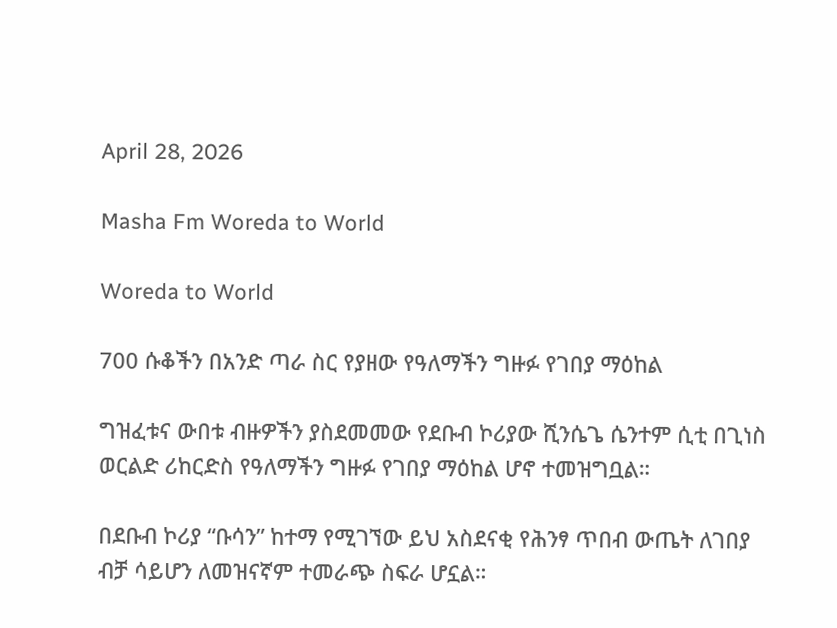April 28, 2026

Masha Fm Woreda to World

Woreda to World

700 ሱቆችን በአንድ ጣራ ስር የያዘው የዓለማችን ግዙፉ የገበያ ማዕከል

ግዝፈቱና ውበቱ ብዙዎችን ያስደመመው የደቡብ ኮሪያው ሺንሴጌ ሴንተም ሲቲ በጊነስ ወርልድ ሪከርድስ የዓለማችን ግዙፉ የገበያ ማዕከል ሆኖ ተመዝግቧል።

በደቡብ ኮሪያ “ቡሳን” ከተማ የሚገኘው ይህ አስደናቂ የሕንፃ ጥበብ ውጤት ለገበያ ብቻ ሳይሆን ለመዝናኛም ተመራጭ ስፍራ ሆኗል።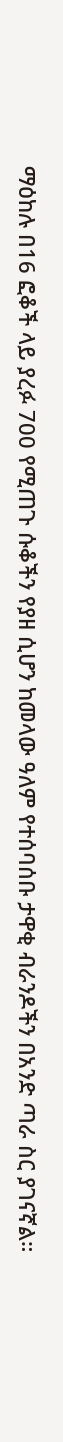ማዕከሉ በ16 ፎቆች ላይ ያረፉ 700 የሚጠጉ ሱቆችን የያዘ ሲሆን ከመላው ዓለም የተሰባሰቡ ታዋቂ ብራንዶችን በአንድ ጣራ ስር ያገናኛል።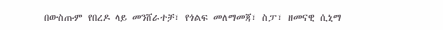በውስጡም የበረዶ ላይ መንሸራተቻ፣ የጎልፍ መለማመጃ፣ ስፓ፣ ዘመናዊ ሲኒማ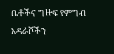ቤቶችና ግዙፍ የምግብ አዳራሾችን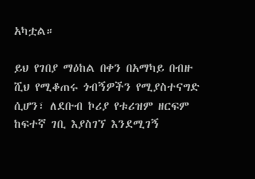አካቷል።

ይህ የገበያ ማዕከል በቀን በአማካይ በብዙ ሺህ የሚቆጠሩ ጎብኝዎችን የሚያስተናግድ ሲሆን፣ ለደቡብ ኮሪያ የቱሪዝም ዘርፍም ከፍተኛ ገቢ እያስገኘ እንደሚገኝ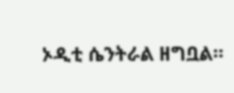ኦዲቲ ሴንትራል ዘግቧል።